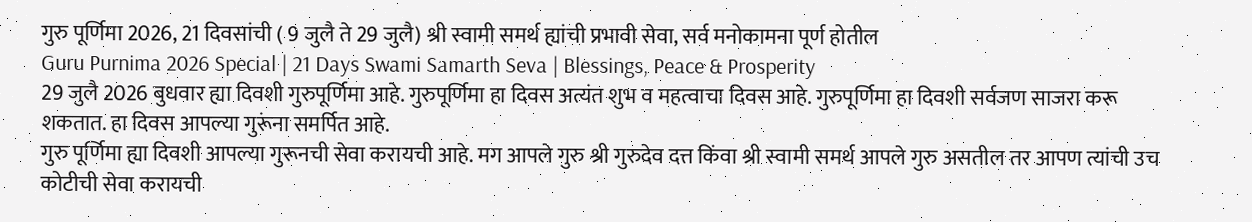गुरु पूर्णिमा 2026, 21 दिवसांची ( 9 जुलै ते 29 जुलै) श्री स्वामी समर्थ ह्यांची प्रभावी सेवा, सर्व मनोकामना पूर्ण होतील
Guru Purnima 2026 Special | 21 Days Swami Samarth Seva | Blessings, Peace & Prosperity
29 जुलै 2026 बुधवार ह्या दिवशी गुरुपूर्णिमा आहे. गुरुपूर्णिमा हा दिवस अत्यंत शुभ व महत्वाचा दिवस आहे. गुरुपूर्णिमा हा दिवशी सर्वजण साजरा करू शकतात. हा दिवस आपल्या गुरूंना समर्पित आहे.
गुरु पूर्णिमा ह्या दिवशी आपल्या गुरूनची सेवा करायची आहे. मग आपले गुरु श्री गुरुदेव दत्त किंवा श्री स्वामी समर्थ आपले गुरु असतील तर आपण त्यांची उच कोटीची सेवा करायची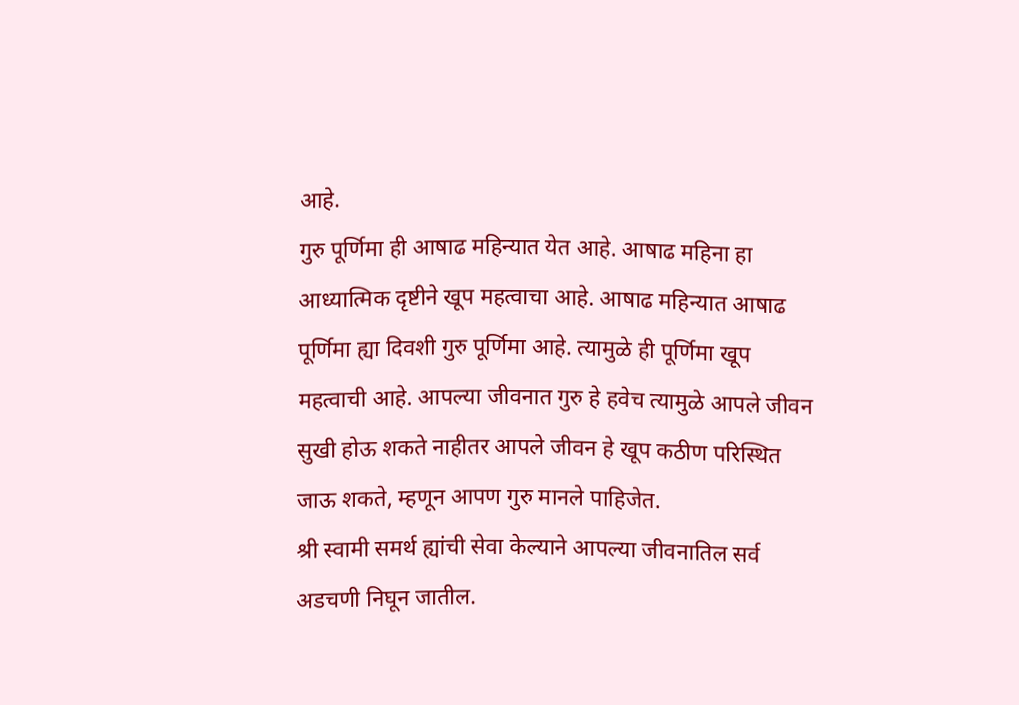आहे.
गुरु पूर्णिमा ही आषाढ महिन्यात येत आहे. आषाढ महिना हा आध्यात्मिक दृष्टीने खूप महत्वाचा आहे. आषाढ महिन्यात आषाढ पूर्णिमा ह्या दिवशी गुरु पूर्णिमा आहे. त्यामुळे ही पूर्णिमा खूप महत्वाची आहे. आपल्या जीवनात गुरु हे हवेच त्यामुळे आपले जीवन सुखी होऊ शकते नाहीतर आपले जीवन हे खूप कठीण परिस्थित जाऊ शकते, म्हणून आपण गुरु मानले पाहिजेत.
श्री स्वामी समर्थ ह्यांची सेवा केल्याने आपल्या जीवनातिल सर्व अडचणी निघून जातील.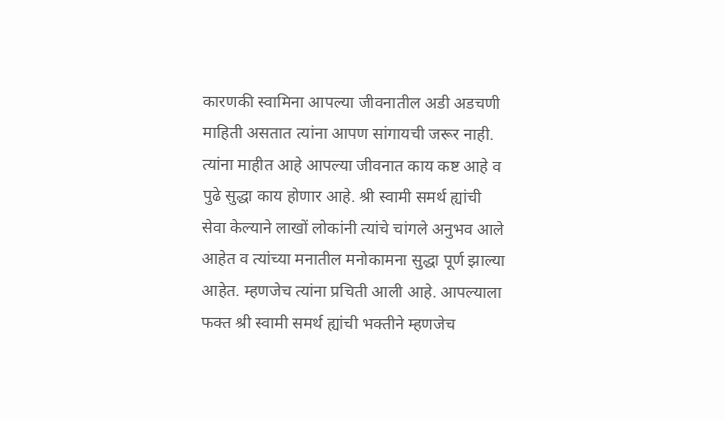कारणकी स्वामिना आपल्या जीवनातील अडी अडचणी माहिती असतात त्यांना आपण सांगायची जरूर नाही. त्यांना माहीत आहे आपल्या जीवनात काय कष्ट आहे व पुढे सुद्धा काय होणार आहे. श्री स्वामी समर्थ ह्यांची सेवा केल्याने लाखों लोकांनी त्यांचे चांगले अनुभव आले आहेत व त्यांच्या मनातील मनोकामना सुद्धा पूर्ण झाल्या आहेत. म्हणजेच त्यांना प्रचिती आली आहे. आपल्याला फक्त श्री स्वामी समर्थ ह्यांची भक्तीने म्हणजेच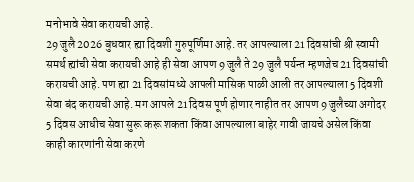मनोभावे सेवा करायची आहे.
29 जुलै 2026 बुधवार ह्या दिवशी गुरुपूर्णिमा आहे. तर आपल्याला 21 दिवसांची श्री स्वामी समर्थ ह्यांची सेवा करायची आहे ही सेवा आपण 9 जुलै ते 29 जुलै पर्यन्त म्हणजेच 21 दिवसांची करायची आहे. पण ह्या 21 दिवसांमध्ये आपली मासिक पाळी आली तर आपल्याला 5 दिवशी सेवा बंद करायची आहे. मग आपले 21 दिवस पूर्ण होणार नाहीत तर आपण 9 जुलैच्या अगोदर 5 दिवस आधीच सेवा सुरू करू शकता किंवा आपल्याला बाहेर गावी जायचे असेल किंवा काही कारणांनी सेवा करणे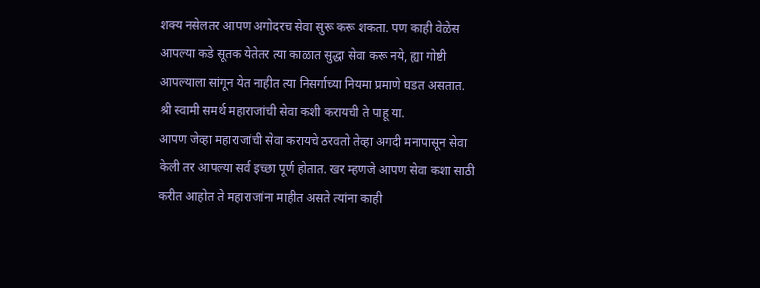शक्य नसेलतर आपण अगोदरच सेवा सुरू करू शकता. पण काही वेळेस आपल्या कडे सूतक येतेतर त्या काळात सुद्धा सेवा करू नये, ह्या गोष्टी आपल्याला सांगून येत नाहीत त्या निसर्गाच्या नियमा प्रमाणे घडत असतात.
श्री स्वामी समर्थ महाराजांची सेवा कशी करायची ते पाहू या.
आपण जेव्हा महाराजांची सेवा करायचे ठरवतो तेव्हा अगदी मनापासून सेवा केली तर आपल्या सर्व इच्छा पूर्ण होतात. खर म्हणजे आपण सेवा कशा साठी करीत आहोत ते महाराजांना माहीत असते त्यांना काही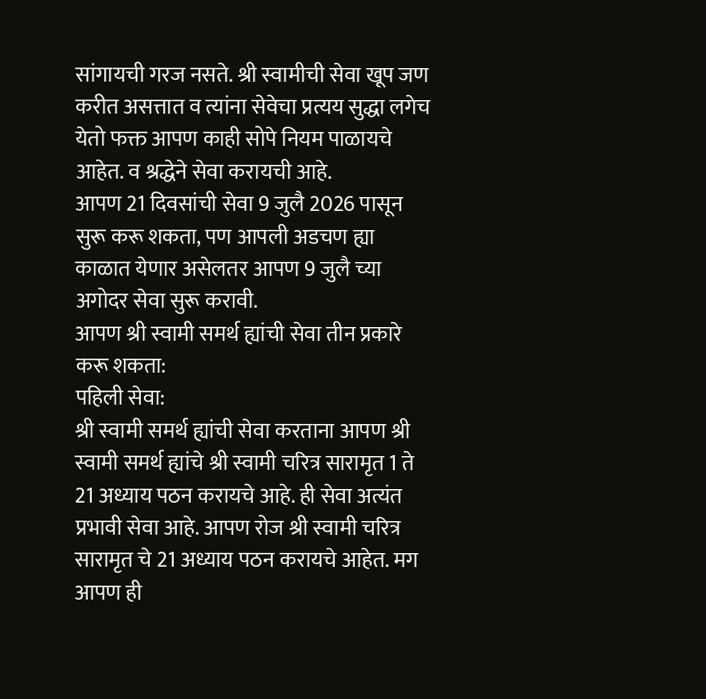सांगायची गरज नसते. श्री स्वामीची सेवा खूप जण करीत असत्तात व त्यांना सेवेचा प्रत्यय सुद्धा लगेच येतो फक्त आपण काही सोपे नियम पाळायचे आहेत. व श्रद्धेने सेवा करायची आहे.
आपण 21 दिवसांची सेवा 9 जुलै 2026 पासून सुरू करू शकता, पण आपली अडचण ह्या काळात येणार असेलतर आपण 9 जुलै च्या अगोदर सेवा सुरू करावी.
आपण श्री स्वामी समर्थ ह्यांची सेवा तीन प्रकारे करू शकता:
पहिली सेवा:
श्री स्वामी समर्थ ह्यांची सेवा करताना आपण श्री स्वामी समर्थ ह्यांचे श्री स्वामी चरित्र सारामृत 1 ते 21 अध्याय पठन करायचे आहे. ही सेवा अत्यंत प्रभावी सेवा आहे. आपण रोज श्री स्वामी चरित्र सारामृत चे 21 अध्याय पठन करायचे आहेत. मग आपण ही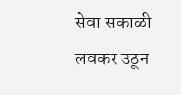सेवा सकाळी लवकर उठून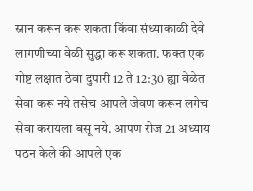स्नान करून करू शकता किंवा संध्याकाळी देवे लागणीच्या वेळी सुद्धा करू शकता. फक्त एक गोष्ट लक्षात ठेवा दुपारी 12 ते 12:30 ह्या वेळेत सेवा करू नये तसेच आपले जेवण करून लगेच सेवा करायला बसू नये. आपण रोज 21 अध्याय पठन केले की आपले एक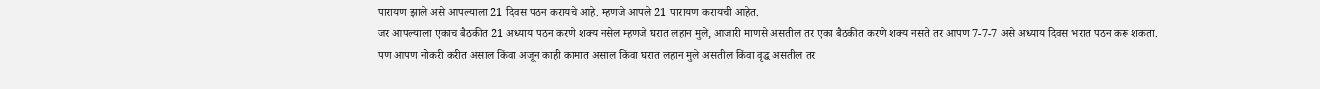पारायण झाले असे आपल्याला 21 दिवस पठन करायचे आहे. म्हणजे आपले 21 पारायण करायची आहेत.
जर आपल्याला एकाच बैठकीत 21 अध्याय पठन करणे शक्य नसेल म्हणजे घरात लहान मुले, आजारी माणसे असतील तर एका बैठकीत करणे शक्य नसते तर आपण 7-7-7 असे अध्याय दिवस भरात पठन करू शकता.
पण आपण नोकरी करीत असाल किंवा अजून काही कामात असाल किंवा घरात लहान मुले असतील किंवा वृद्ध असतील तर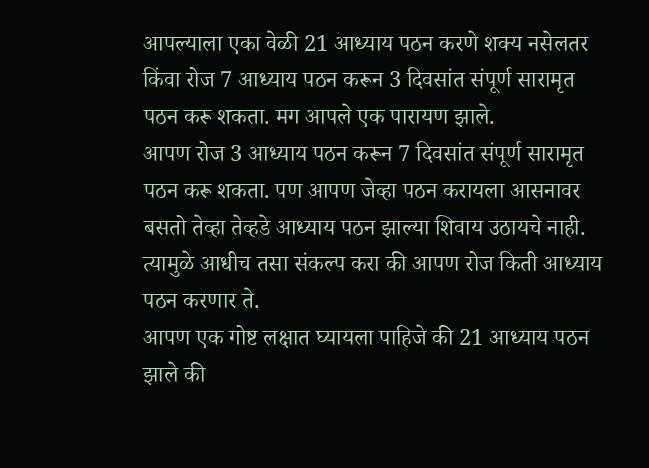आपल्याला एका वेळी 21 आध्याय पठन करणे शक्य नसेलतर किंवा रोज 7 आध्याय पठन करून 3 दिवसांत संपूर्ण सारामृत पठन करू शकता. मग आपले एक पारायण झाले.
आपण रोज 3 आध्याय पठन करून 7 दिवसांत संपूर्ण सारामृत पठन करू शकता. पण आपण जेव्हा पठन करायला आसनावर बसतो तेव्हा तेव्हडे आध्याय पठन झाल्या शिवाय उठायचे नाही. त्यामुळे आधीच तसा संकल्प करा की आपण रोज किती आध्याय पठन करणार ते.
आपण एक गोष्ट लक्षात घ्यायला पाहिजे की 21 आध्याय पठन झाले की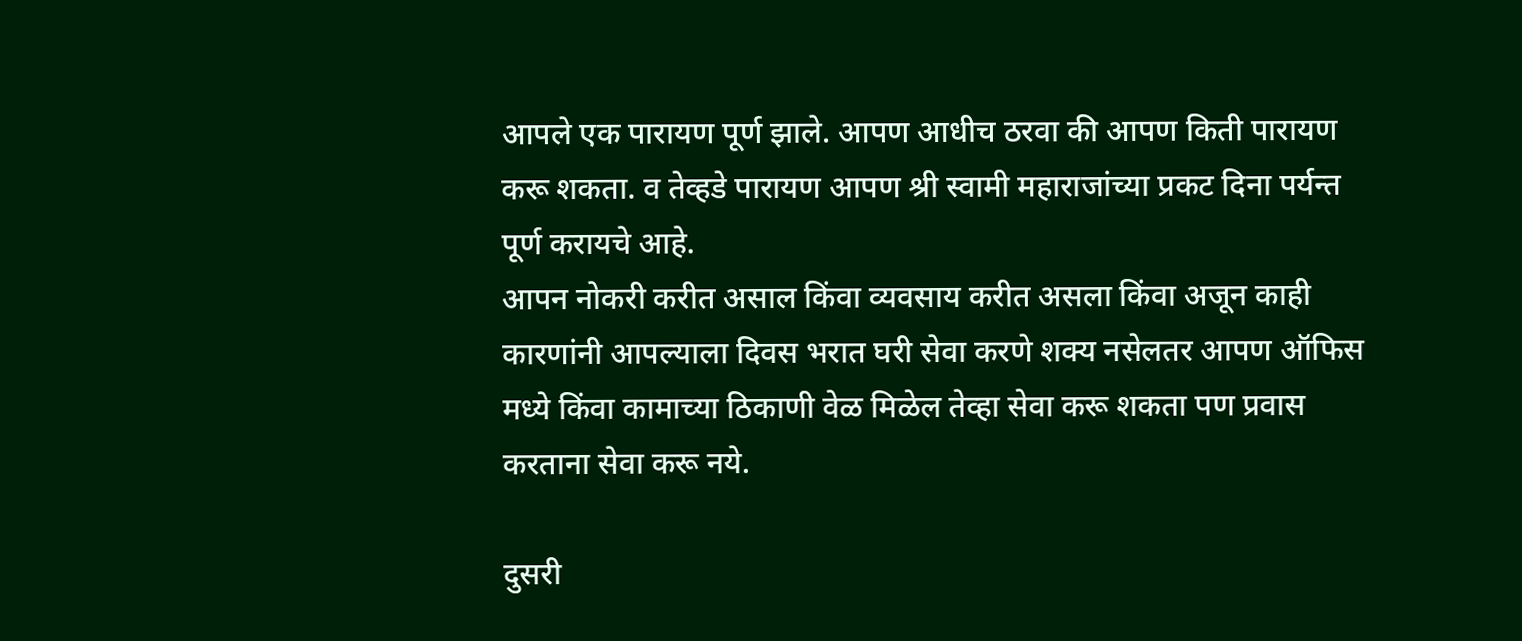आपले एक पारायण पूर्ण झाले. आपण आधीच ठरवा की आपण किती पारायण करू शकता. व तेव्हडे पारायण आपण श्री स्वामी महाराजांच्या प्रकट दिना पर्यन्त पूर्ण करायचे आहे.
आपन नोकरी करीत असाल किंवा व्यवसाय करीत असला किंवा अजून काही कारणांनी आपल्याला दिवस भरात घरी सेवा करणे शक्य नसेलतर आपण ऑफिस मध्ये किंवा कामाच्या ठिकाणी वेळ मिळेल तेव्हा सेवा करू शकता पण प्रवास करताना सेवा करू नये.

दुसरी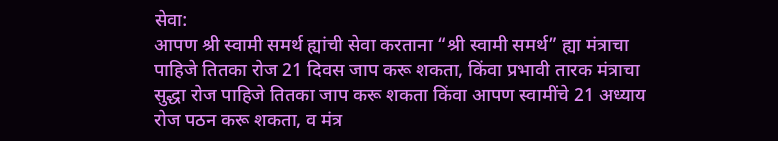सेवा:
आपण श्री स्वामी समर्थ ह्यांची सेवा करताना “श्री स्वामी समर्थ” ह्या मंत्राचा पाहिजे तितका रोज 21 दिवस जाप करू शकता, किंवा प्रभावी तारक मंत्राचा सुद्धा रोज पाहिजे तितका जाप करू शकता किंवा आपण स्वामींचे 21 अध्याय रोज पठन करू शकता, व मंत्र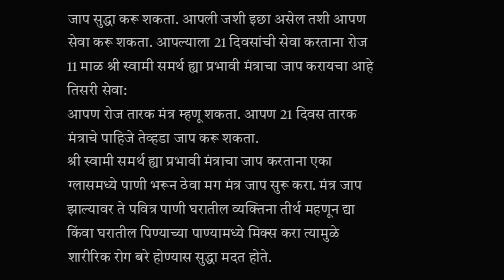जाप सुद्धा करू शकता. आपली जशी इछा असेल तशी आपण सेवा करू शकता. आपल्याला 21 दिवसांची सेवा करताना रोज 11 माळ श्री स्वामी समर्थ ह्या प्रभावी मंत्राचा जाप करायचा आहे
तिसरी सेवा:
आपण रोज तारक मंत्र म्हणू शकता. आपण 21 दिवस तारक मंत्राचे पाहिजे तेव्हडा जाप करू शकता.
श्री स्वामी समर्थ ह्या प्रभावी मंत्राचा जाप करताना एका ग्लासमध्ये पाणी भरून ठेवा मग मंत्र जाप सुरू करा. मंत्र जाप झाल्यावर ते पवित्र पाणी घरातील व्यक्तिना तीर्थ महणून द्या किंवा घरातील पिण्याच्या पाण्यामध्ये मिक्स करा त्यामुळे शारीरिक रोग बरे होण्यास सुद्धा मदत होते.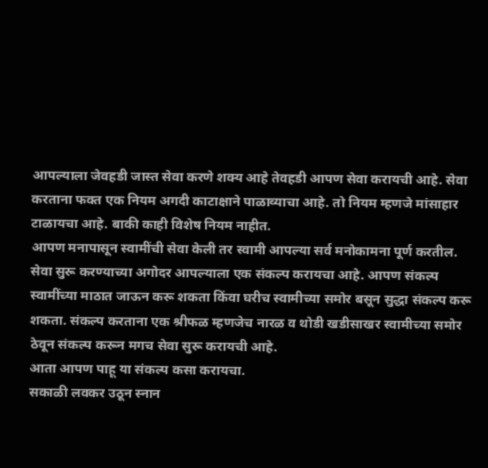आपल्याला जेवहडी जास्त सेवा करणे शक्य आहे तेवहडी आपण सेवा करायची आहे. सेवा करताना फक्त एक नियम अगदी काटाक्षाने पाळाव्याचा आहे. तो नियम म्हणजे मांसाहार टाळायचा आहे. बाकी काही विशेष नियम नाहीत.
आपण मनापासून स्वामींची सेवा केली तर स्वामी आपल्या सर्व मनोकामना पूर्ण करतील.
सेवा सुरू करण्याच्या अगोदर आपल्याला एक संकल्प करायचा आहे. आपण संकल्प स्वामींच्या माठात जाऊन करू शकता किंवा घरीच स्वामीच्या समोर बसून सुद्धा संकल्प करू शकता. संकल्प करताना एक श्रीफळ म्हणजेच नारळ व थोडी खडीसाखर स्वामीच्या समोर ठेवून संकल्प करून मगच सेवा सुरू करायची आहे.
आता आपण पाहू या संकल्प कसा करायचा.
सकाळी लवकर उठून स्नान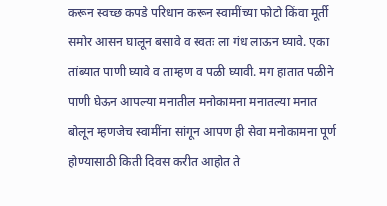करून स्वच्छ कपडे परिधान करून स्वामींच्या फोटो किंवा मूर्ती समोर आसन घालून बसावे व स्वतः ला गंध लाऊन घ्यावे. एका तांब्यात पाणी घ्यावे व ताम्हण व पळी घ्यावी. मग हातात पळीने पाणी घेऊन आपल्या मनातील मनोकामना मनातल्या मनात बोलून म्हणजेच स्वामींना सांगून आपण ही सेवा मनोकामना पूर्ण होण्यासाठी किती दिवस करीत आहोत ते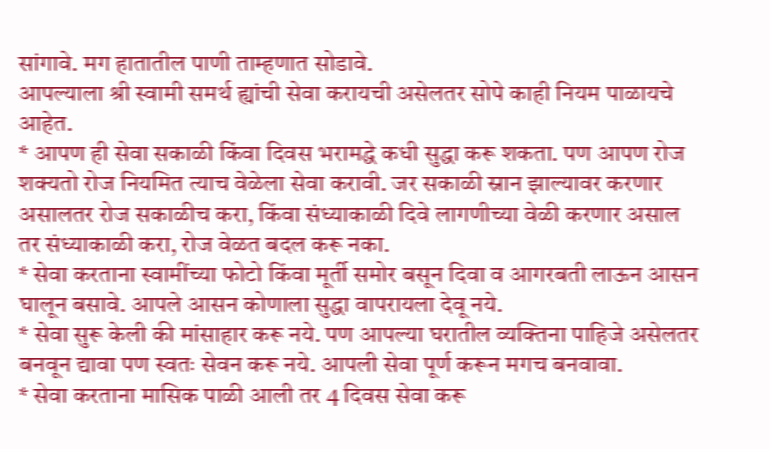सांगावे. मग हातातील पाणी ताम्हणात सोडावे.
आपल्याला श्री स्वामी समर्थ ह्यांची सेवा करायची असेलतर सोपे काही नियम पाळायचे आहेत.
* आपण ही सेवा सकाळी किंवा दिवस भरामद्धे कधी सुद्धा करू शकता. पण आपण रोज शक्यतो रोज नियमित त्याच वेळेला सेवा करावी. जर सकाळी स्नान झाल्यावर करणार असालतर रोज सकाळीच करा, किंवा संध्याकाळी दिवे लागणीच्या वेळी करणार असाल तर संध्याकाळी करा, रोज वेळत बदल करू नका.
* सेवा करताना स्वामींच्या फोटो किंवा मूर्ती समोर बसून दिवा व आगरबती लाऊन आसन घालून बसावे. आपले आसन कोणाला सुद्धा वापरायला देवू नये.
* सेवा सुरू केली की मांसाहार करू नये. पण आपल्या घरातील व्यक्तिना पाहिजे असेलतर बनवून द्यावा पण स्वतः सेवन करू नये. आपली सेवा पूर्ण करून मगच बनवावा.
* सेवा करताना मासिक पाळी आली तर 4 दिवस सेवा करू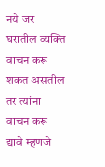नये जर घरातील व्यक्ति वाचन करू शकत असतील तर त्यांना वाचन करू द्यावे म्हणजे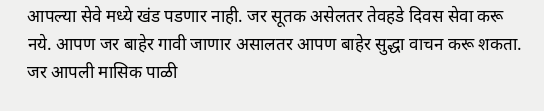आपल्या सेवे मध्ये खंड पडणार नाही. जर सूतक असेलतर तेवहडे दिवस सेवा करू नये. आपण जर बाहेर गावी जाणार असालतर आपण बाहेर सुद्धा वाचन करू शकता. जर आपली मासिक पाळी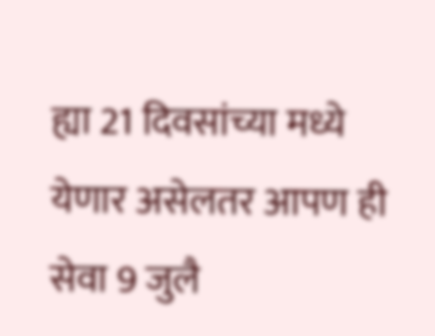ह्या 21 दिवसांच्या मध्ये येणार असेलतर आपण ही सेवा 9 जुलै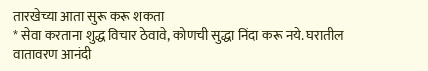तारखेच्या आता सुरू करू शकता
* सेवा करताना शुद्ध विचार ठेवावे, कोणची सुद्धा निंदा करू नये. घरातील वातावरण आनंदी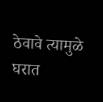ठेवावे त्यामुळे घरात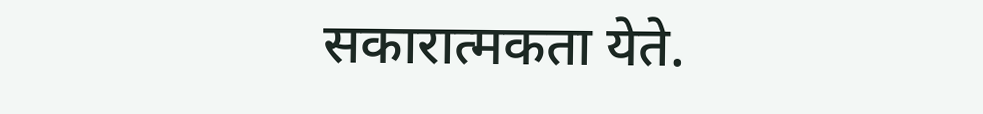सकारात्मकता येते.